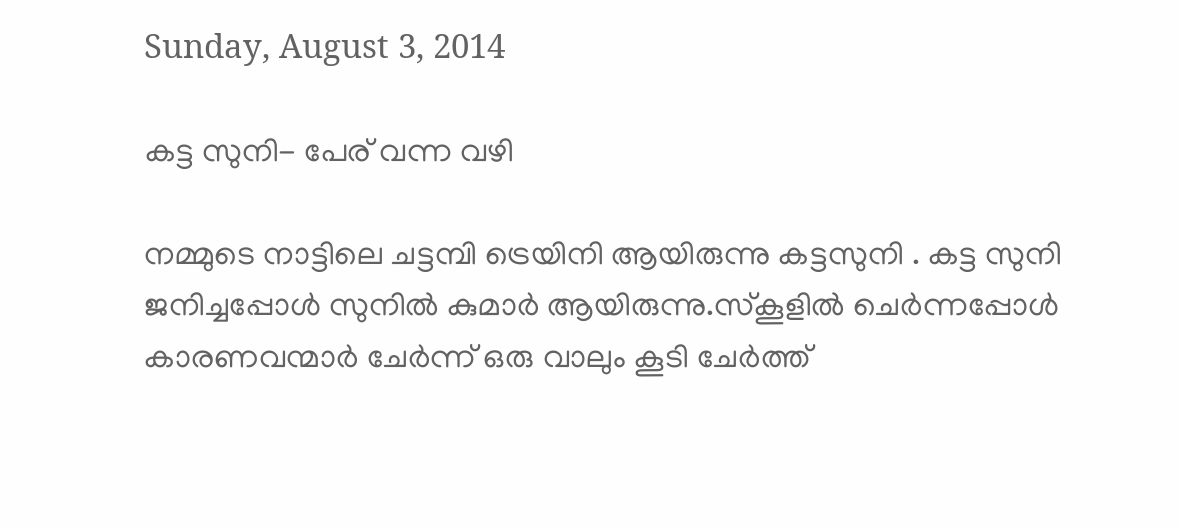Sunday, August 3, 2014

കട്ട സുനി- പേര് വന്ന വഴി

നമ്മുടെ നാട്ടിലെ ചട്ടമ്പി ട്രെയിനി ആയിരുന്നു കട്ടസുനി . കട്ട സുനി ജനിച്ചപ്പോള്‍ സുനില്‍ കുമാര്‍ ആയിരുന്നു.സ്കൂളില്‍ ചെര്‍ന്നപ്പോള്‍ കാരണവന്മാര്‍ ചേര്‍ന്ന് ഒരു വാലും കൂടി ചേര്‍ത്ത്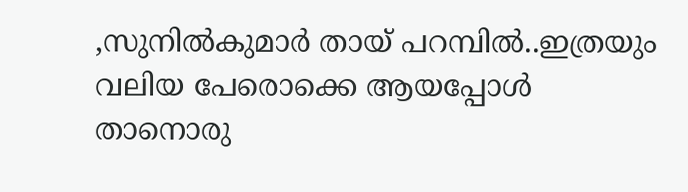,സുനില്‍കുമാര്‍ തായ് പറമ്പില്‍..ഇത്രയും വലിയ പേരൊക്കെ ആയപ്പോള്‍ താനൊരു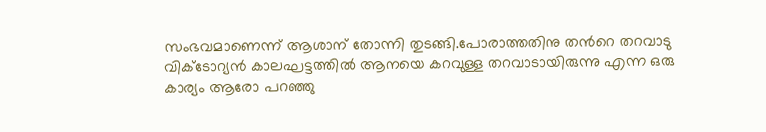സംഭവമാണെന്ന് ആശാന് തോന്നി തുടങ്ങി.പോരാത്തതിനു തന്‍റെ തറവാടു  വിക്ടോറ്യൻ കാലഘട്ടത്തില്‍ ആനയെ കറവുള്ള തറവാടായിരുന്നു എന്ന ഒരു കാര്യം ആരോ പറഞ്ഞു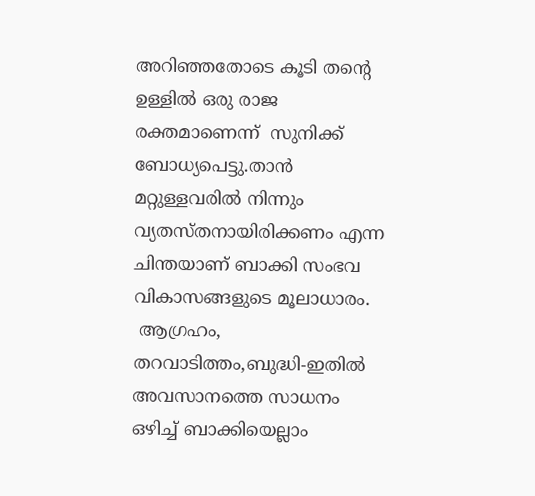അറിഞ്ഞതോടെ കൂടി തന്‍റെ ഉള്ളില്‍ ഒരു രാജ രക്തമാണെന്ന്  സുനിക്ക് ബോധ്യപെട്ടു.താന്‍ മറ്റുള്ളവരില്‍ നിന്നും വ്യതസ്തനായിരിക്കണം എന്ന ചിന്തയാണ് ബാക്കി സംഭവ വികാസങ്ങളുടെ മൂലാധാരം.
 ആഗ്രഹം, തറവാടിത്തം,ബുദ്ധി-ഇതില്‍ അവസാനത്തെ സാധനം ഒഴിച്ച് ബാക്കിയെല്ലാം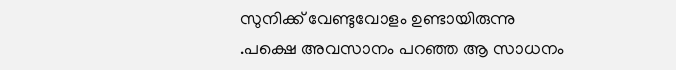സുനിക്ക് വേണ്ടുവോളം ഉണ്ടായിരുന്നു .പക്ഷെ അവസാനം പറഞ്ഞ ആ സാധനം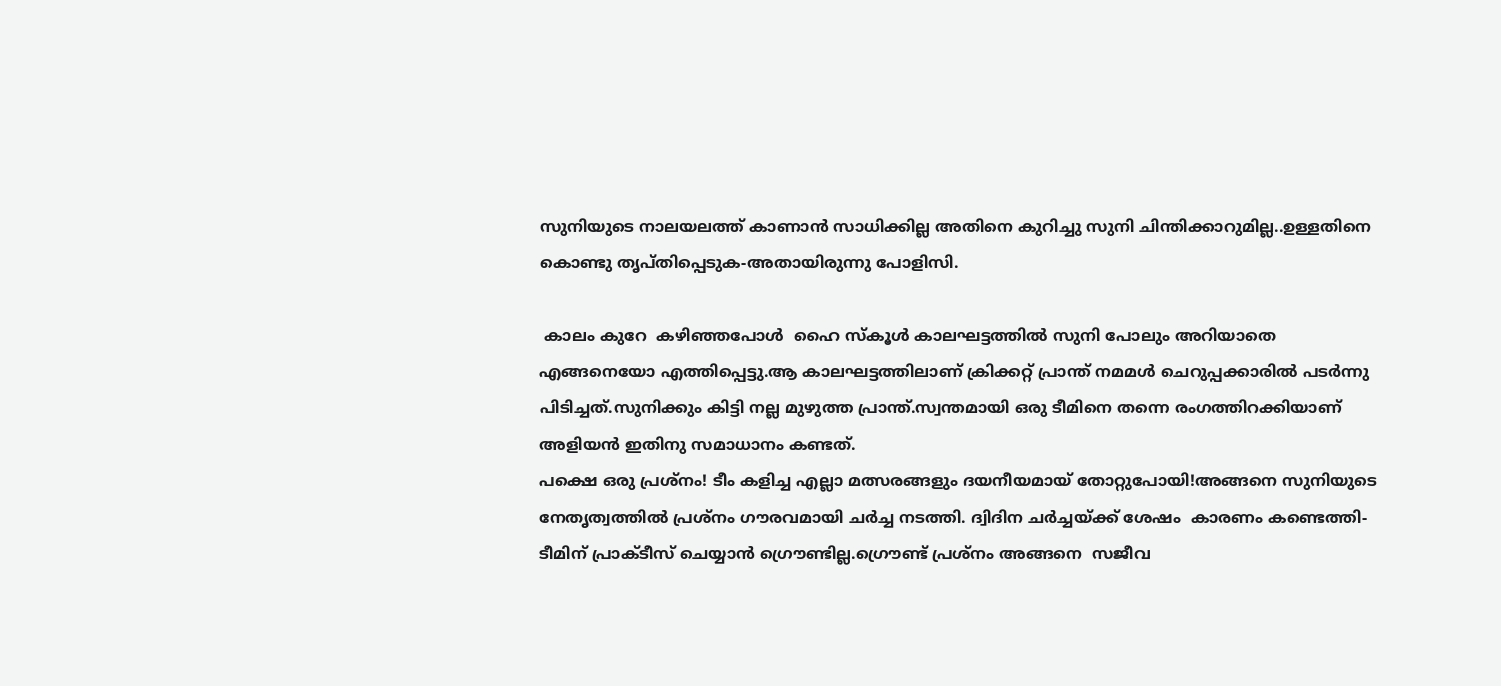സുനിയുടെ നാലയലത്ത്‌ കാണാന്‍ സാധിക്കില്ല അതിനെ കുറിച്ചു സുനി ചിന്തിക്കാറുമില്ല..ഉള്ളതിനെ കൊണ്ടു തൃപ്തിപ്പെടുക-അതായിരുന്നു പോളിസി.

 കാലം കുറേ  കഴിഞ്ഞപോള്‍  ഹൈ സ്കൂള്‍ കാലഘട്ടത്തില്‍ സുനി പോലും അറിയാതെ എങ്ങനെയോ എത്തിപ്പെട്ടു.ആ കാലഘട്ടത്തിലാണ്‌ ക്രിക്കറ്റ് പ്രാന്ത് നമമള്‍ ചെറുപ്പക്കാരില്‍ പടര്‍ന്നു പിടിച്ചത്.സുനിക്കും കിട്ടി നല്ല മുഴുത്ത പ്രാന്ത്.സ്വന്തമായി ഒരു ടീമിനെ തന്നെ രംഗത്തിറക്കിയാണ് അളിയന്‍ ഇതിനു സമാധാനം കണ്ടത്.
പക്ഷെ ഒരു പ്രശ്നം! ടീം കളിച്ച എല്ലാ മത്സരങ്ങളും ദയനീയമായ് തോറ്റുപോയി!അങ്ങനെ സുനിയുടെ നേതൃത്വത്തില്‍ പ്രശ്നം ഗൗരവമായി ചര്‍ച്ച നടത്തി. ദ്വിദിന ചര്‍ച്ചയ്ക്ക് ശേഷം  കാരണം കണ്ടെത്തി-ടീമിന് പ്രാക്ടീസ് ചെയ്യാന്‍ ഗ്രൌണ്ടില്ല.ഗ്രൌണ്ട് പ്രശ്നം അങ്ങനെ  സജീവ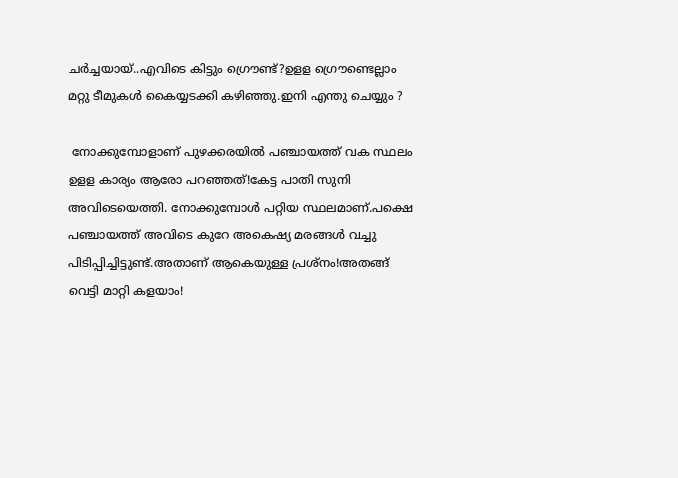ചര്‍ച്ചയായ്..എവിടെ കിട്ടും ഗ്രൌണ്ട്?ഉളള ഗ്രൌണ്ടെല്ലാം മറ്റു ടീമുകള്‍ കൈയ്യടക്കി കഴിഞ്ഞു.ഇനി എന്തു ചെയ്യും ?

 നോക്കുമ്പോളാണ്‌ പുഴക്കരയില്‍ പഞ്ചായത്ത്‌ വക സ്ഥലം ഉളള കാര്യം ആരോ പറഞ്ഞത്!കേട്ട പാതി സുനി അവിടെയെത്തി. നോക്കുമ്പോള്‍ പറ്റിയ സ്ഥലമാണ്‌.പക്ഷെ പഞ്ചായത്ത്‌ അവിടെ കുറേ അകെഷ്യ മരങ്ങള്‍ വച്ചു പിടിപ്പിച്ചിട്ടുണ്ട്.അതാണ് ആകെയുള്ള പ്രശ്നം!അതങ്ങ് വെട്ടി മാറ്റി കളയാം!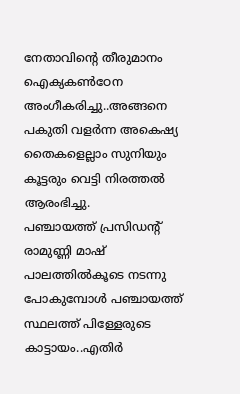നേതാവിന്‍റെ തീരുമാനം ഐക്യകണ്‍ഠേന അംഗീകരിച്ചു..അങ്ങനെ പകുതി വളര്‍ന്ന അകെഷ്യ തൈകളെല്ലാം സുനിയും കൂട്ടരും വെട്ടി നിരത്തല്‍ ആരംഭിച്ചു.
പഞ്ചായത്ത്‌ പ്രസിഡന്‍റ് രാമുണ്ണി മാഷ് പാലത്തില്‍കൂടെ നടന്നു പോകുമ്പോള്‍ പഞ്ചായത്ത്‌ സ്ഥലത്ത് പിള്ളേരുടെ കാട്ടായം..എതിര്‍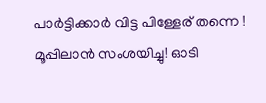പാര്‍ട്ടിക്കാര്‍ വിട്ട പിള്ളേര് തന്നെ ! മൂപ്പിലാന്‍ സംശയിച്ചു! ഓടി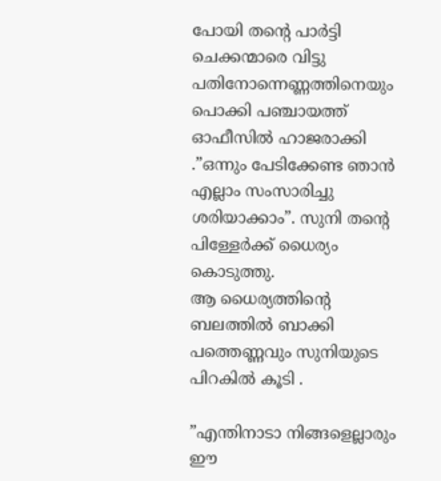പോയി തന്‍റെ പാര്‍ട്ടി ചെക്കന്മാരെ വിട്ടു പതിനോന്നെണ്ണത്തിനെയും പൊക്കി പഞ്ചായത്ത്‌ ഓഫീസില്‍ ഹാജരാക്കി
.”ഒന്നും പേടിക്കേണ്ട ഞാന്‍ എല്ലാം സംസാരിച്ചു ശരിയാക്കാം”. സുനി തന്‍റെ പിള്ളേര്‍ക്ക് ധൈര്യം കൊടുത്തു.
ആ ധൈര്യത്തിന്‍റെ ബലത്തില്‍ ബാക്കി പത്തെണ്ണവും സുനിയുടെ പിറകില്‍ കൂടി .

”എന്തിനാടാ നിങ്ങളെല്ലാരും ഈ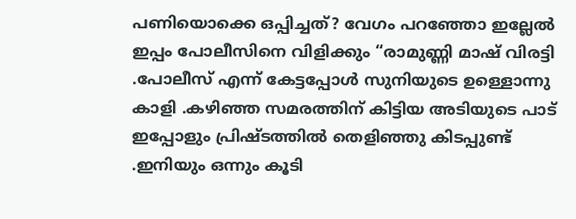പണിയൊക്കെ ഒപ്പിച്ചത്? വേഗം പറഞ്ഞോ ഇല്ലേല്‍ ഇപ്പം പോലീസിനെ വിളിക്കും “രാമുണ്ണി മാഷ് വിരട്ടി
.പോലീസ് എന്ന് കേട്ടപ്പോള്‍ സുനിയുടെ ഉള്ളൊന്നു കാളി .കഴിഞ്ഞ സമരത്തിന്‌ കിട്ടിയ അടിയുടെ പാട് ഇപ്പോളും പ്രിഷ്ടത്തില്‍ തെളിഞ്ഞു കിടപ്പുണ്ട് .ഇനിയും ഒന്നും കൂടി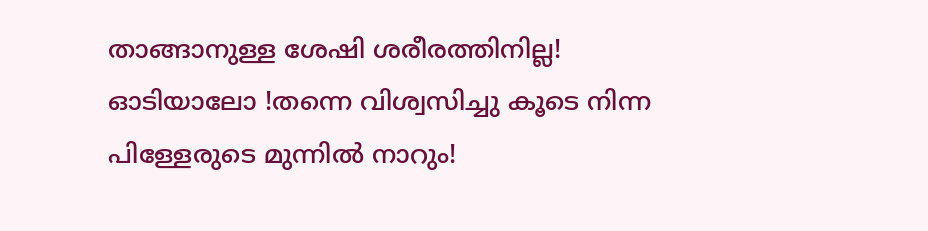താങ്ങാനുള്ള ശേഷി ശരീരത്തിനില്ല! ഓടിയാലോ !തന്നെ വിശ്വസിച്ചു കൂടെ നിന്ന പിള്ളേരുടെ മുന്നില്‍ നാറും!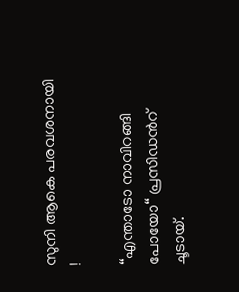സുനി ആകെ പരവശനായി !

“എന്താടോ നാവിറങ്ങി പോയോ“ പ്രസിഡന്‍റ് ചൂടായ്.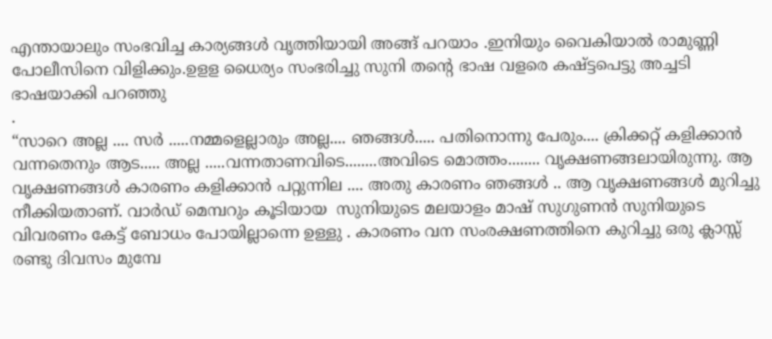എന്തായാലും സംഭവിച്ച കാര്യങ്ങള്‍ വൃത്തിയായി അങ്ങ് പറയാം .ഇനിയും വൈകിയാല്‍ രാമുണ്ണി പോലീസിനെ വിളിക്കും.ഉളള ധൈര്യം സംഭരിച്ചു സുനി തന്‍റെ ഭാഷ വളരെ കഷ്ട്ടപെട്ടു അച്ചടി ഭാഷയാക്കി പറഞ്ഞു
.
“സാറെ അല്ല .... സര്‍ .....നമ്മളെല്ലാരും അല്ല.... ഞങ്ങള്‍..... പതിനൊന്നു പേരും.... ക്രിക്കറ്റ്‌ കളിക്കാന്‍  വന്നതെനും ആട..... അല്ല .....വന്നതാണവിടെ........അവിടെ മൊത്തം........ വൃക്ഷണങ്ങലായിരുന്നു. ആ വൃക്ഷണങ്ങള്‍ കാരണം കളിക്കാന്‍ പറ്റുന്നില .... അതു കാരണം ഞങ്ങള്‍ .. ആ വൃക്ഷണങ്ങള്‍ മുറിച്ചു നീക്കിയതാണ്. വാര്‍ഡ്‌ മെമ്പറും കൂടിയായ  സുനിയുടെ മലയാളം മാഷ് സുഗുണന്‍ സുനിയുടെ വിവരണം കേട്ട് ബോധം പോയില്ലാന്നെ ഉള്ളു . കാരണം വന സംരക്ഷണത്തിനെ കുറിച്ചു ഒരു ക്ലാസ്സ്‌ രണ്ടു ദിവസം മുമ്പേ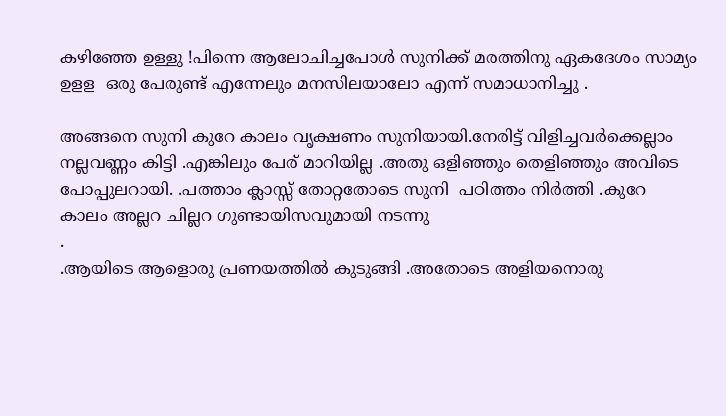കഴിഞ്ഞേ ഉള്ളു !പിന്നെ ആലോചിച്ചപോള്‍ സുനിക്ക് മരത്തിനു ഏകദേശം സാമ്യം ഉളള  ഒരു പേരുണ്ട് എന്നേലും മനസിലയാലോ എന്ന് സമാധാനിച്ചു .

അങ്ങനെ സുനി കുറേ കാലം വൃക്ഷണം സുനിയായി.നേരിട്ട് വിളിച്ചവര്‍ക്കെല്ലാം നല്ലവണ്ണം കിട്ടി .എങ്കിലും പേര് മാറിയില്ല .അതു ഒളിഞ്ഞും തെളിഞ്ഞും അവിടെ പോപ്പുലറായി. .പത്താം ക്ലാസ്സ്‌ തോറ്റതോടെ സുനി  പഠിത്തം നിര്‍ത്തി .കുറേ കാലം അല്ലറ ചില്ലറ ഗുണ്ടായിസവുമായി നടന്നു
.
.ആയിടെ ആളൊരു പ്രണയത്തില്‍ കുടുങ്ങി .അതോടെ അളിയനൊരു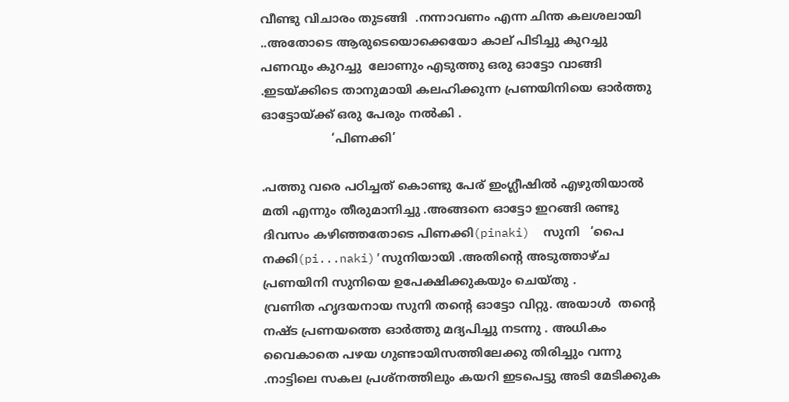വീണ്ടു വിചാരം തുടങ്ങി  .നന്നാവണം എന്ന ചിന്ത കലശലായി ..അതോടെ ആരുടെയൊക്കെയോ കാല് പിടിച്ചു കുറച്ചു പണവും കുറച്ചു  ലോണും എടുത്തു ഒരു ഓട്ടോ വാങ്ങി .ഇടയ്ക്കിടെ താനുമായി കലഹിക്കുന്ന പ്രണയിനിയെ ഓര്‍ത്തു ഓട്ടോയ്ക്ക് ഒരു പേരും നല്‍കി .
                   ‘പിണക്കി’

.പത്തു വരെ പഠിച്ചത് കൊണ്ടു പേര് ഇംഗ്ലീഷില്‍ എഴുതിയാല്‍ മതി എന്നും തീരുമാനിച്ചു .അങ്ങനെ ഓട്ടോ ഇറങ്ങി രണ്ടു ദിവസം കഴിഞ്ഞതോടെ പിണക്കി(pinaki)  സുനി   ‘പൈ നക്കി(pi...naki)’സുനിയായി .അതിന്‍റെ അടുത്താഴ്ച പ്രണയിനി സുനിയെ ഉപേക്ഷിക്കുകയും ചെയ്തു .
വ്രണിത ഹൃദയനായ സുനി തന്‍റെ ഓട്ടോ വിറ്റു. അയാള്‍  തന്‍റെ നഷ്ട പ്രണയത്തെ ഓര്‍ത്തു മദ്യപിച്ചു നടന്നു . അധികം വൈകാതെ പഴയ ഗുണ്ടായിസത്തിലേക്കു തിരിച്ചും വന്നു .നാട്ടിലെ സകല പ്രശ്നത്തിലും കയറി ഇടപെട്ടു അടി മേടിക്കുക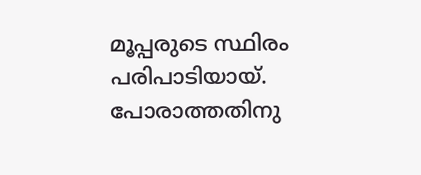മൂപ്പരുടെ സ്ഥിരം പരിപാടിയായ്. പോരാത്തതിനു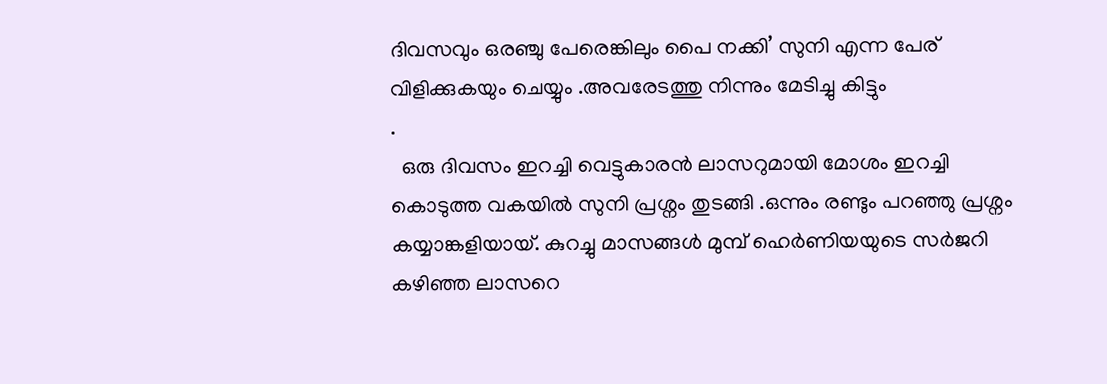ദിവസവും ഒരഞ്ചു പേരെങ്കിലും പൈ നക്കി’ സുനി എന്ന പേര് വിളിക്കുകയും ചെയ്യും .അവരേടത്തു നിന്നും മേടിച്ചു കിട്ടും
.
  ഒരു ദിവസം ഇറച്ചി വെട്ടുകാരന്‍ ലാസറുമായി മോശം ഇറച്ചി കൊടുത്ത വകയില്‍ സുനി പ്രശ്നം തുടങ്ങി .ഒന്നും രണ്ടും പറഞ്ഞു പ്രശ്നം കയ്യാങ്കളിയായ്. കുറച്ചു മാസങ്ങള്‍ മുമ്പ് ഹെര്‍ണിയയുടെ സര്‍ജറി കഴിഞ്ഞ ലാസറെ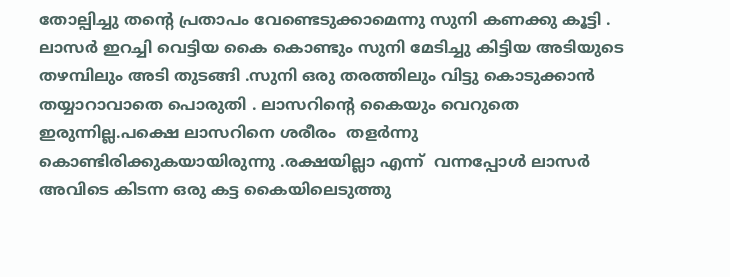തോല്പിച്ചു തന്‍റെ പ്രതാപം വേണ്ടെടുക്കാമെന്നു സുനി കണക്കു കൂട്ടി .  ലാസര്‍ ഇറച്ചി വെട്ടിയ കൈ കൊണ്ടും സുനി മേടിച്ചു കിട്ടിയ അടിയുടെ തഴമ്പിലും അടി തുടങ്ങി .സുനി ഒരു തരത്തിലും വിട്ടു കൊടുക്കാന്‍ തയ്യാറാവാതെ പൊരുതി . ലാസറിന്‍റെ കൈയും വെറുതെ ഇരുന്നില്ല.പക്ഷെ ലാസറിനെ ശരീരം  തളര്‍ന്നു കൊണ്ടിരിക്കുകയായിരുന്നു .രക്ഷയില്ലാ എന്ന്  വന്നപ്പോള്‍ ലാസര്‍ അവിടെ കിടന്ന ഒരു കട്ട കൈയിലെടുത്തു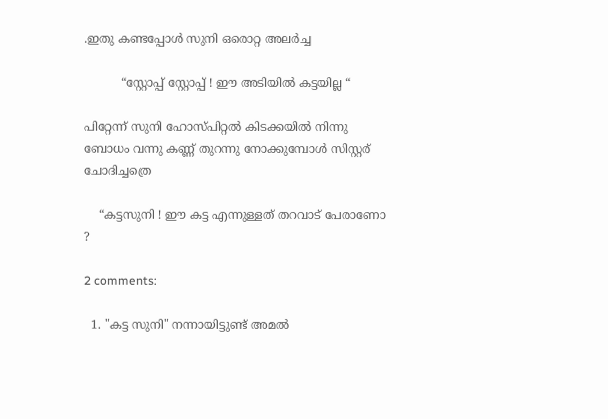.ഇതു കണ്ടപ്പോള്‍ സുനി ഒരൊറ്റ അലര്‍ച്ച

          “സ്റ്റോപ്പ്‌ സ്റ്റോപ്പ്‌ ! ഈ അടിയില്‍ കട്ടയില്ല “

പിറ്റേന്ന് സുനി ഹോസ്പിറ്റല്‍ കിടക്കയില്‍ നിന്നു ബോധം വന്നു കണ്ണ് തുറന്നു നോക്കുമ്പോള്‍ സിസ്റ്റര് ചോദിച്ചത്രെ

    “കട്ടസുനി ! ഈ കട്ട എന്നുള്ളത് തറവാട് പേരാണോ  ?

2 comments:

  1. "കട്ട സുനി" നന്നായിട്ടുണ്ട് അമൽ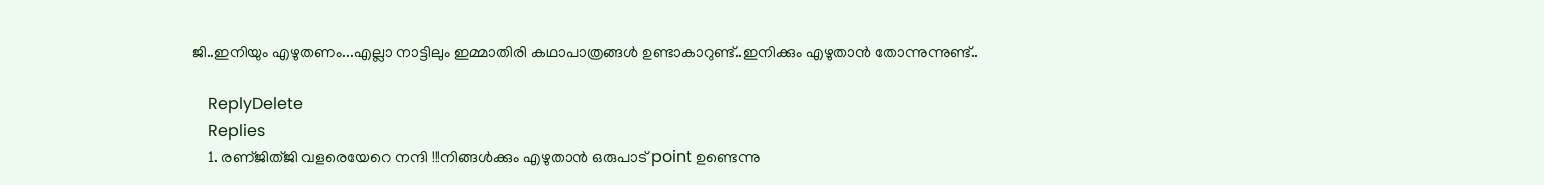ജി..ഇനിയും എഴുതണം...എല്ലാ നാട്ടിലും ഇമ്മാതിരി കഥാപാത്രങ്ങൾ ഉണ്ടാകാറുണ്ട്..ഇനിക്കും എഴുതാൻ തോന്നുന്നുണ്ട്..

    ReplyDelete
    Replies
    1. രണ്ജിത്ജി വളരെയേറെ നന്ദി !!!നിങ്ങള്‍ക്കും എഴുതാന്‍ ഒരുപാട് point ഉണ്ടെന്നു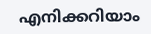എനിക്കറിയാം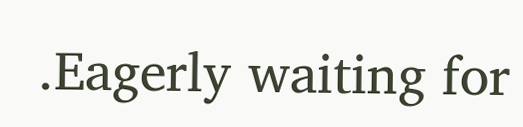.Eagerly waiting for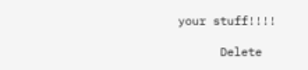your stuff!!!!

      Delete